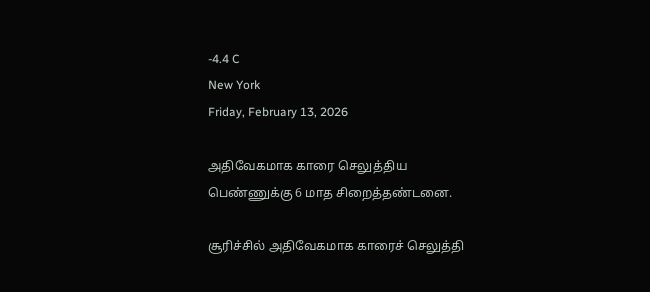-4.4 C
New York
Friday, February 13, 2026

அதிவேகமாக காரை செலுத்திய பெண்ணுக்கு 6 மாத சிறைத்தண்டனை.

சூரிச்சில் அதிவேகமாக காரைச் செலுத்தி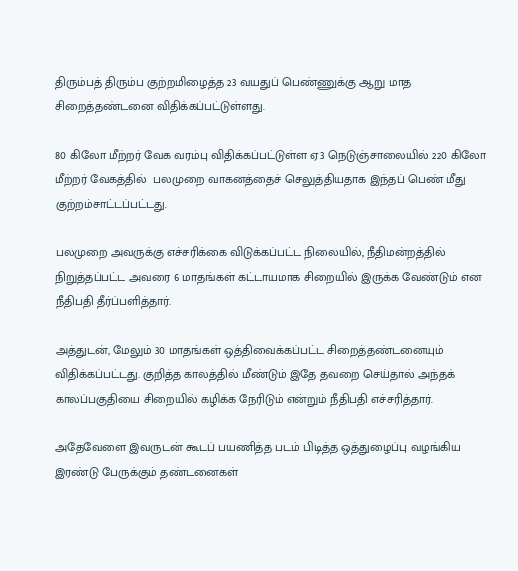திரும்பத் திரும்ப குற்றமிழைத்த 23 வயதுப் பெண்ணுக்கு ஆறு மாத சிறைத்தண்டனை விதிக்கப்பட்டுள்ளது.

80 கிலோ மீற்றர் வேக வரம்பு விதிக்கப்பட்டுள்ள ஏ3 நெடுஞ்சாலையில் 220 கிலோ மீற்றர் வேகத்தில்  பலமுறை வாகனத்தைச் செலுத்தியதாக இந்தப் பெண் மீது குற்றம்சாட்டப்பட்டது.

பலமுறை அவருக்கு எச்சரிக்கை விடுக்கப்பட்ட நிலையில், நீதிமன்றத்தில் நிறுத்தப்பட்ட அவரை 6 மாதங்கள் கட்டாயமாக சிறையில் இருக்க வேண்டும் என நீதிபதி தீர்ப்பளித்தார்.

அத்துடன், மேலும் 30 மாதங்கள் ஒத்திவைக்கப்பட்ட சிறைத்தண்டனையும் விதிக்கப்பட்டது. குறித்த காலத்தில் மீண்டும் இதே தவறை செய்தால் அந்தக் காலப்பகுதியை சிறையில் கழிக்க நேரிடும் என்றும் நீதிபதி எச்சரித்தார்.

அதேவேளை இவருடன் கூடப் பயணித்த படம் பிடித்த ஒத்துழைப்பு வழங்கிய இரண்டு பேருக்கும் தண்டனைகள்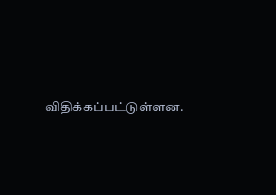விதிக்கப்பட்டுள்ளன.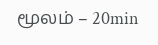மூலம் – 20min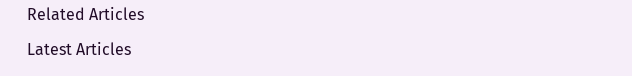Related Articles

Latest Articles